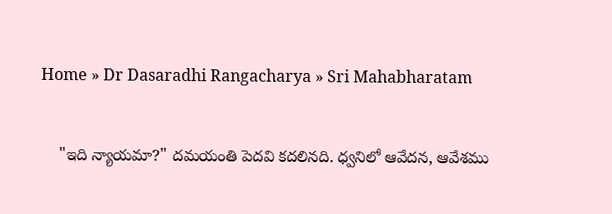Home » Dr Dasaradhi Rangacharya » Sri Mahabharatam


    "ఇది న్యాయమా?" దమయంతి పెదవి కదలినది. ధ్వనిలో ఆవేదన, ఆవేశము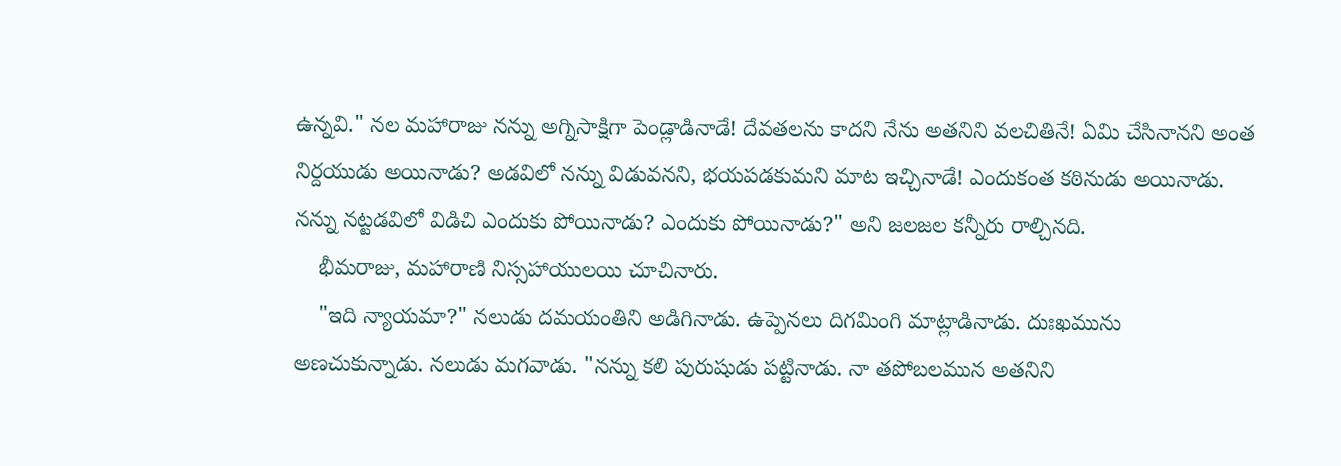ఉన్నవి." నల మహారాజు నన్ను అగ్నిసాక్షిగా పెండ్లాడినాడే! దేవతలను కాదని నేను అతనిని వలచితినే! ఏమి చేసినానని అంత నిర్దయుడు అయినాడు? అడవిలో నన్ను విడువనని, భయపడకుమని మాట ఇచ్చినాడే! ఎందుకంత కఠినుడు అయినాడు. నన్ను నట్టడవిలో విడిచి ఎందుకు పోయినాడు? ఎందుకు పోయినాడు?" అని జలజల కన్నీరు రాల్చినది.
    భీమరాజు, మహారాణి నిస్సహాయులయి చూచినారు.
    "ఇది న్యాయమా?" నలుడు దమయంతిని అడిగినాడు. ఉప్పెనలు దిగమింగి మాట్లాడినాడు. దుఃఖమును అణచుకున్నాడు. నలుడు మగవాడు. "నన్ను కలి పురుషుడు పట్టినాడు. నా తపోబలమున అతనిని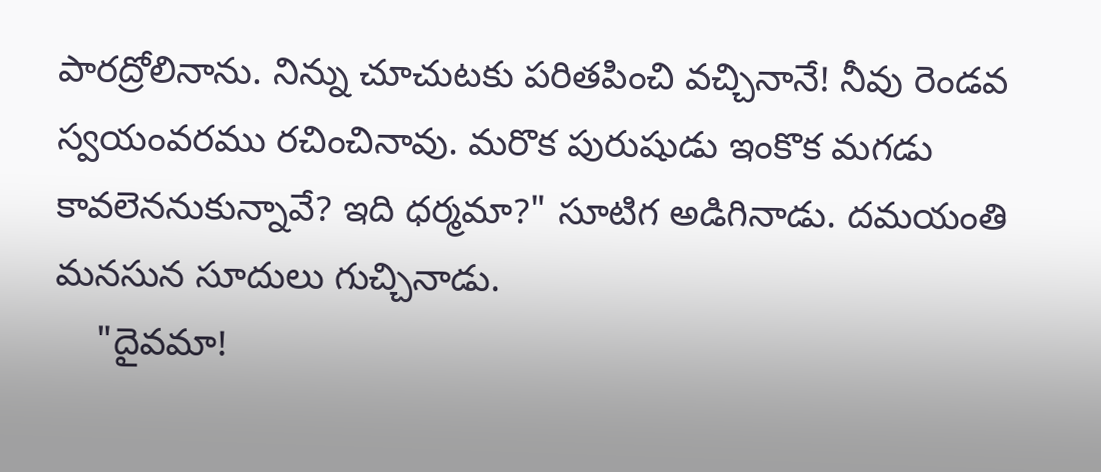పారద్రోలినాను. నిన్ను చూచుటకు పరితపించి వచ్చినానే! నీవు రెండవ స్వయంవరము రచించినావు. మరొక పురుషుడు ఇంకొక మగడు కావలెననుకున్నావే? ఇది ధర్మమా?" సూటిగ అడిగినాడు. దమయంతి మనసున సూదులు గుచ్చినాడు.
    "దైవమా!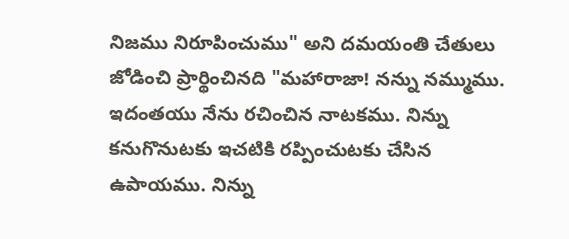నిజము నిరూపించుము" అని దమయంతి చేతులు జోడించి ప్రార్థించినది "మహారాజా! నన్ను నమ్ముము. ఇదంతయు నేను రచించిన నాటకము. నిన్ను కనుగొనుటకు ఇచటికి రప్పించుటకు చేసిన ఉపాయము. నిన్ను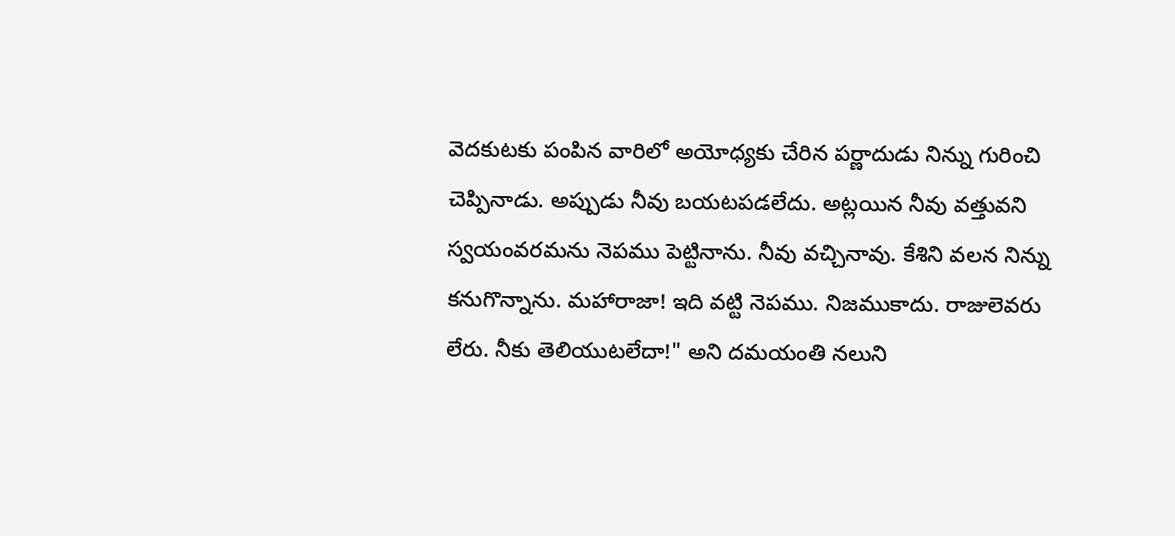వెదకుటకు పంపిన వారిలో అయోధ్యకు చేరిన పర్ణాదుడు నిన్ను గురించి చెప్పినాడు. అప్పుడు నీవు బయటపడలేదు. అట్లయిన నీవు వత్తువని స్వయంవరమను నెపము పెట్టినాను. నీవు వచ్చినావు. కేశిని వలన నిన్ను కనుగొన్నాను. మహారాజా! ఇది వట్టి నెపము. నిజముకాదు. రాజులెవరు లేరు. నీకు తెలియుటలేదా!" అని దమయంతి నలుని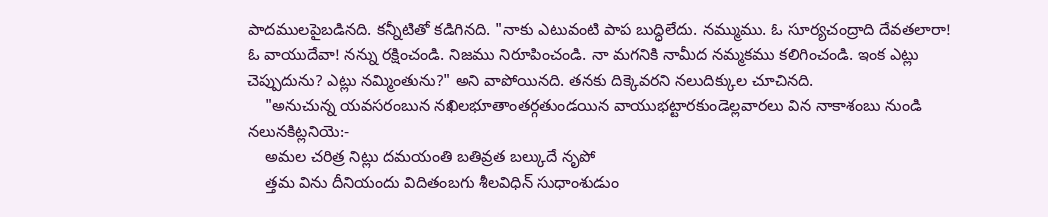పాదములపైబడినది. కన్నీటితో కడిగినది. "నాకు ఎటువంటి పాప బుద్ధిలేదు. నమ్ముము. ఓ సూర్యచంద్రాది దేవతలారా! ఓ వాయుదేవా! నన్ను రక్షించండి. నిజము నిరూపించండి. నా మగనికి నామీద నమ్మకము కలిగించండి. ఇంక ఎట్లు చెప్పుదును? ఎట్లు నమ్మింతును?" అని వాపోయినది. తనకు దిక్కెవరని నలుదిక్కుల చూచినది.
    "అనుచున్న యవసరంబున నఖిలభూతాంతర్గతుండయిన వాయుభట్టారకుండెల్లవారలు విన నాకాశంబు నుండి నలునకిట్లనియె:-
    అమల చరిత్ర నిట్లు దమయంతి బతివ్రత బల్కుదే నృపో
    త్తమ విను దీనియందు విదితంబగు శీలవిధిన్ సుధాంశుడుం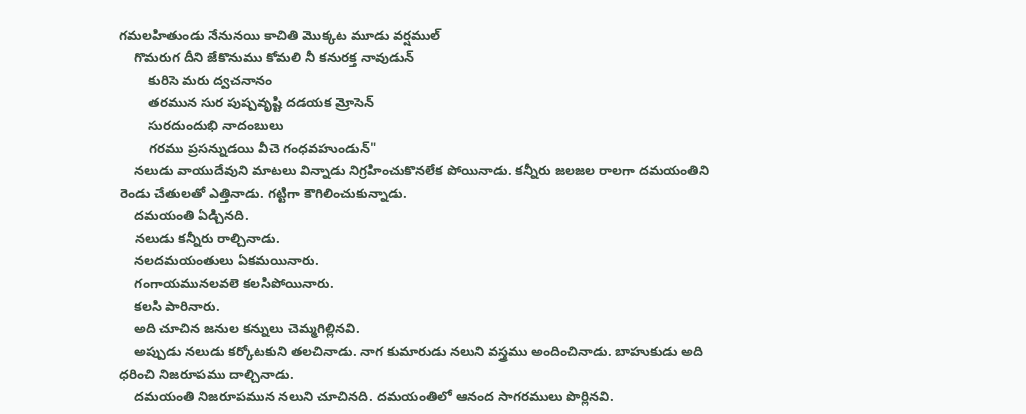గమలహితుండు నేనునయి కాచితి మొక్కట మూడు వర్షముల్
    గొమరుగ దీని జేకొనుము కోమలి నీ కనురక్త నావుడున్
        కురిసె మరు ద్వచనానం
        తరమున సుర పుష్పవృష్టి దడయక మ్రోసెన్
        సురదుందుభి నాదంబులు
        గరము ప్రసన్నుడయి వీచె గంధవహుండున్"
    నలుడు వాయుదేవుని మాటలు విన్నాడు నిగ్రహించుకొనలేక పోయినాడు. కన్నీరు జలజల రాలగా దమయంతిని రెండు చేతులతో ఎత్తినాడు. గట్టిగా కౌగిలించుకున్నాడు.
    దమయంతి ఏడ్చినది.
    నలుడు కన్నీరు రాల్చినాడు.
    నలదమయంతులు ఏకమయినారు.
    గంగాయమునలవలె కలసిపోయినారు.
    కలసి పారినారు.
    అది చూచిన జనుల కన్నులు చెమ్మగిల్లినవి.
    అప్పుడు నలుడు కర్కోటకుని తలచినాడు. నాగ కుమారుడు నలుని వస్త్రము అందించినాడు. బాహుకుడు అది ధరించి నిజరూపము దాల్చినాడు.
    దమయంతి నిజరూపమున నలుని చూచినది. దమయంతిలో ఆనంద సాగరములు పొర్లినవి.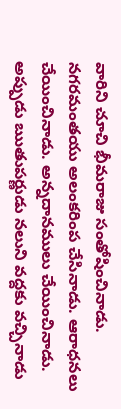వారిని చూచి భీమరాజు సంతోషించినాడు. నగరమంతయు అలంకరింప చేసినాడు. ఆరాధనలు చేయించినాడు. అన్నదానములు చేయించినాడు. అప్పుడు ఋతుపర్ణుడు నలుని వద్దకు వచ్చినాడు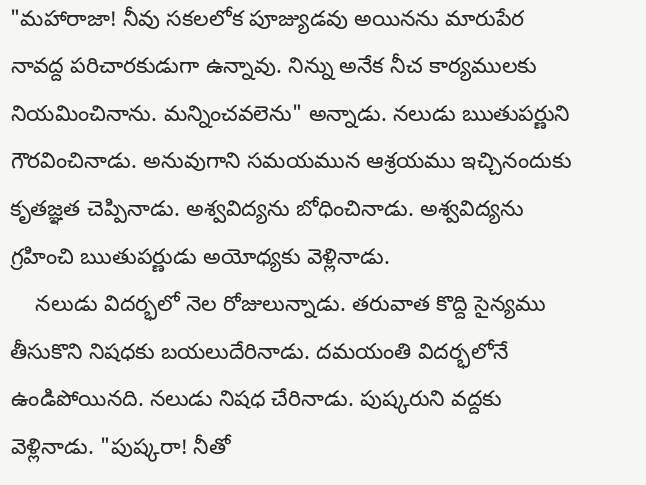"మహారాజా! నీవు సకలలోక పూజ్యుడవు అయినను మారుపేర నావద్ద పరిచారకుడుగా ఉన్నావు. నిన్ను అనేక నీచ కార్యములకు నియమించినాను. మన్నించవలెను" అన్నాడు. నలుడు ఋతుపర్ణుని గౌరవించినాడు. అనువుగాని సమయమున ఆశ్రయము ఇచ్చినందుకు కృతజ్ఞత చెప్పినాడు. అశ్వవిద్యను బోధించినాడు. అశ్వవిద్యను గ్రహించి ఋతుపర్ణుడు అయోధ్యకు వెళ్లినాడు.
    నలుడు విదర్భలో నెల రోజులున్నాడు. తరువాత కొద్ది సైన్యము తీసుకొని నిషధకు బయలుదేరినాడు. దమయంతి విదర్భలోనే ఉండిపోయినది. నలుడు నిషధ చేరినాడు. పుష్కరుని వద్దకు వెళ్లినాడు. "పుష్కరా! నీతో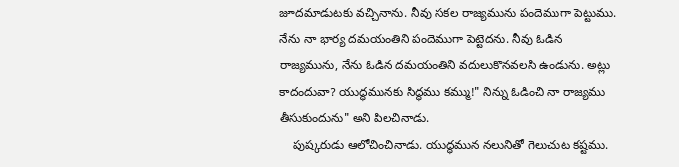జూదమాడుటకు వచ్చినాను. నీవు సకల రాజ్యమును పందెముగా పెట్టుము. నేను నా భార్య దమయంతిని పందెముగా పెట్టెదను. నీవు ఓడిన రాజ్యమును, నేను ఓడిన దమయంతిని వదులుకొనవలసి ఉండును. అట్లు కాదందువా? యుద్ధమునకు సిద్ధము కమ్ము!" నిన్ను ఓడించి నా రాజ్యము తీసుకుందును" అని పిలచినాడు.
    పుష్కరుడు ఆలోచించినాడు. యుద్ధమున నలునితో గెలుచుట కష్టము.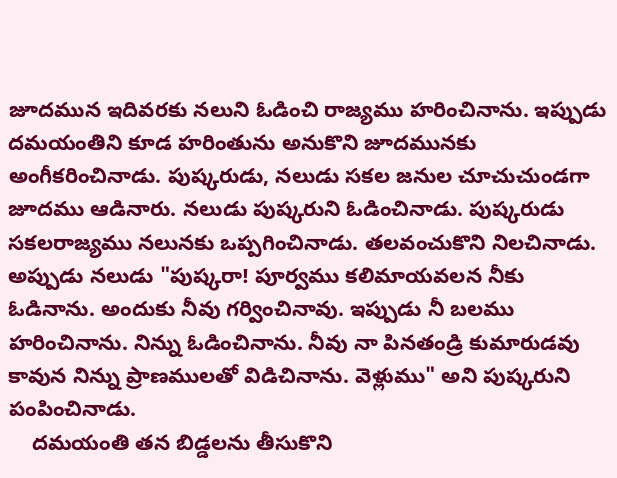జూదమున ఇదివరకు నలుని ఓడించి రాజ్యము హరించినాను. ఇప్పుడు దమయంతిని కూడ హరింతును అనుకొని జూదమునకు అంగీకరించినాడు. పుష్కరుడు, నలుడు సకల జనుల చూచుచుండగా జూదము ఆడినారు. నలుడు పుష్కరుని ఓడించినాడు. పుష్కరుడు సకలరాజ్యము నలునకు ఒప్పగించినాడు. తలవంచుకొని నిలచినాడు. అప్పుడు నలుడు "పుష్కరా! పూర్వము కలిమాయవలన నీకు ఓడినాను. అందుకు నీవు గర్వించినావు. ఇప్పుడు నీ బలము హరించినాను. నిన్ను ఓడించినాను. నీవు నా పినతండ్రి కుమారుడవు కావున నిన్ను ప్రాణములతో విడిచినాను. వెళ్లుము" అని పుష్కరుని పంపించినాడు.
    దమయంతి తన బిడ్డలను తీసుకొని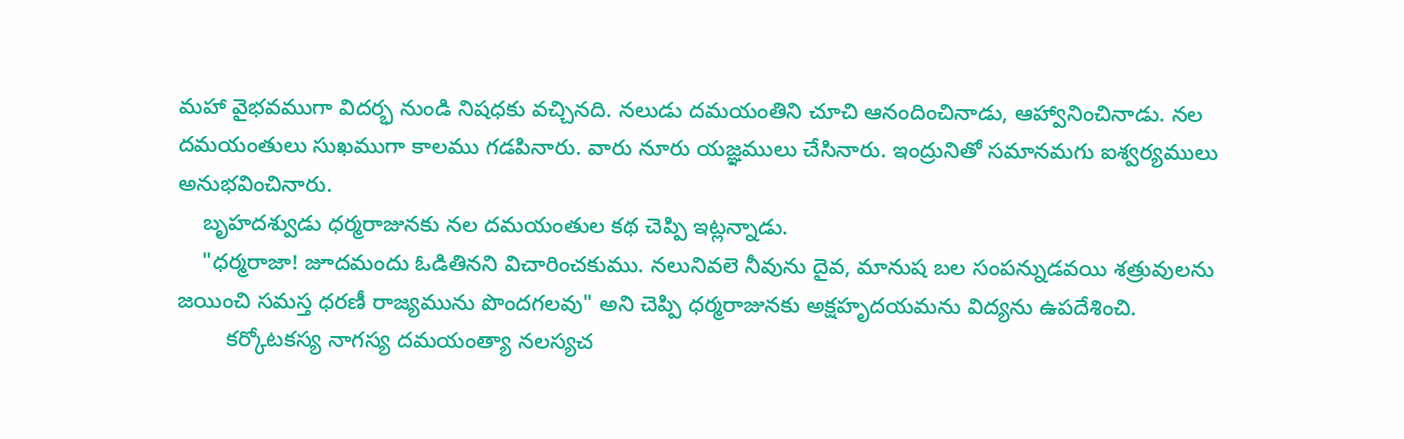మహా వైభవముగా విదర్భ నుండి నిషధకు వచ్చినది. నలుడు దమయంతిని చూచి ఆనందించినాడు, ఆహ్వానించినాడు. నల దమయంతులు సుఖముగా కాలము గడపినారు. వారు నూరు యజ్ఞములు చేసినారు. ఇంద్రునితో సమానమగు ఐశ్వర్యములు అనుభవించినారు.
    బృహదశ్వుడు ధర్మరాజునకు నల దమయంతుల కథ చెప్పి ఇట్లన్నాడు.
    "ధర్మరాజా! జూదమందు ఓడితినని విచారించకుము. నలునివలె నీవును దైవ, మానుష బల సంపన్నుడవయి శత్రువులను జయించి సమస్త ధరణీ రాజ్యమును పొందగలవు" అని చెప్పి ధర్మరాజునకు అక్షహృదయమను విద్యను ఉపదేశించి.
        కర్కోటకస్య నాగస్య దమయంత్యా నలస్యచ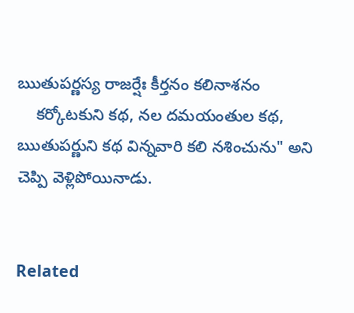ఋతుపర్ణస్య రాజర్షేః కీర్తనం కలినాశనం
    కర్కోటకుని కథ, నల దమయంతుల కథ, ఋతుపర్ణుని కథ విన్నవారి కలి నశించును" అని చెప్పి వెళ్లిపోయినాడు.


Related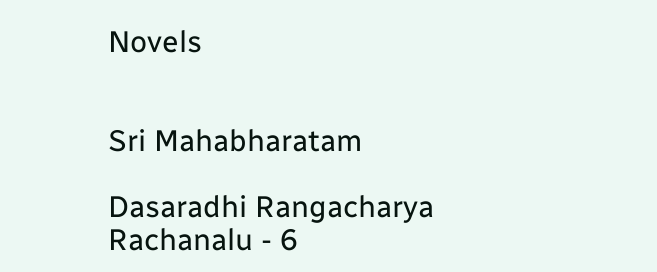Novels


Sri Mahabharatam

Dasaradhi Rangacharya Rachanalu - 6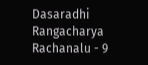Dasaradhi Rangacharya Rachanalu - 9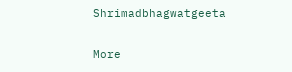Shrimadbhagwatgeeta

More